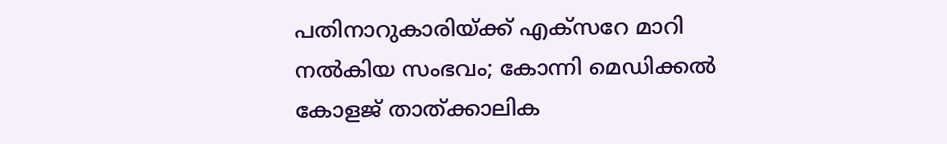പതിനാറുകാരിയ്ക്ക് എക്‌സറേ മാറി നല്‍കിയ സംഭവം; കോന്നി മെഡിക്കല്‍ കോളജ് താത്ക്കാലിക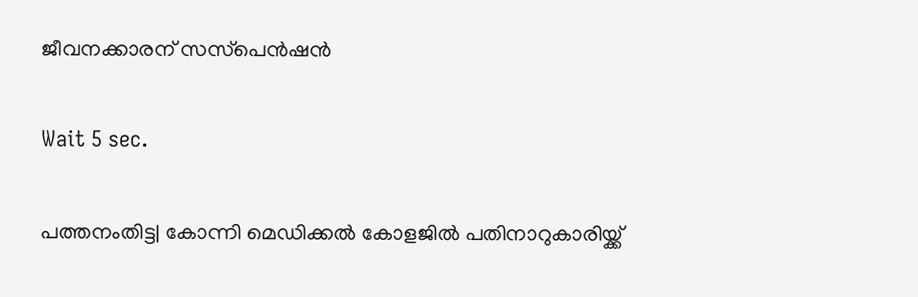ജീവനക്കാരന് സസ്‌പെന്‍ഷന്‍

Wait 5 sec.

പത്തനംതിട്ട| കോന്നി മെഡിക്കല്‍ കോളജില്‍ പതിനാറുകാരിയ്ക്ക്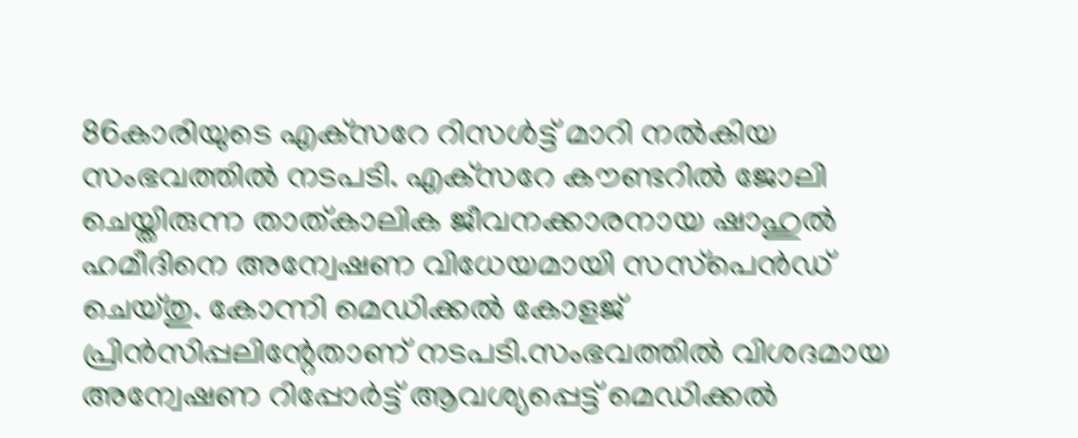86കാരിയുടെ എക്‌സറേ റിസള്‍ട്ട് മാറി നല്‍കിയ സംഭവത്തില്‍ നടപടി. എക്‌സറേ കൗണ്ടറില്‍ ജോലി ചെയ്തിരുന്ന താത്കാലിക ജീവനക്കാരനായ ഷാഹുല്‍ ഹമീദിനെ അന്വേഷണ വിധേയമായി സസ്‌പെന്‍ഡ് ചെയ്തു. കോന്നി മെഡിക്കല്‍ കോളജ് പ്രിന്‍സിപ്പലിന്റേതാണ് നടപടി.സംഭവത്തില്‍ വിശദമായ അന്വേഷണ റിപ്പോര്‍ട്ട് ആവശ്യപ്പെട്ട് മെഡിക്കല്‍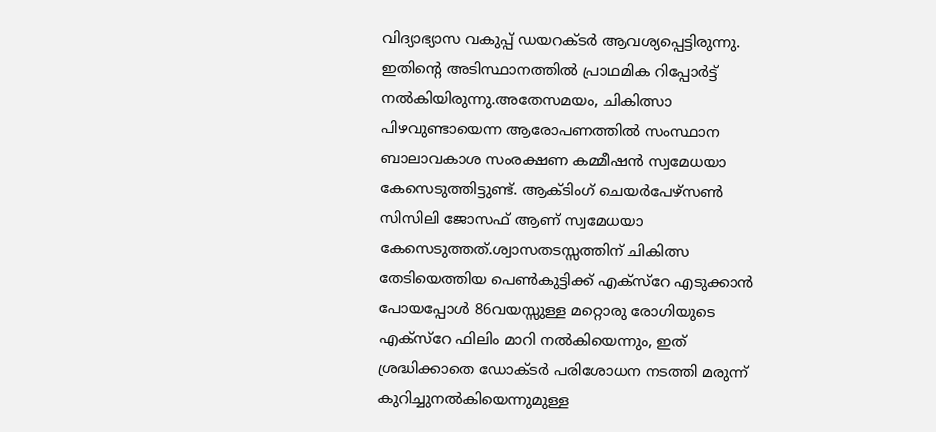വിദ്യാഭ്യാസ വകുപ്പ് ഡയറക്ടര്‍ ആവശ്യപ്പെട്ടിരുന്നു. ഇതിന്റെ അടിസ്ഥാനത്തില്‍ പ്രാഥമിക റിപ്പോര്‍ട്ട് നല്‍കിയിരുന്നു.അതേസമയം, ചികിത്സാ പിഴവുണ്ടായെന്ന ആരോപണത്തില്‍ സംസ്ഥാന ബാലാവകാശ സംരക്ഷണ കമ്മീഷന്‍ സ്വമേധയാ കേസെടുത്തിട്ടുണ്ട്. ആക്ടിംഗ് ചെയര്‍പേഴ്‌സണ്‍ സിസിലി ജോസഫ് ആണ് സ്വമേധയാ കേസെടുത്തത്.ശ്വാസതടസ്സത്തിന് ചികിത്സ തേടിയെത്തിയ പെണ്‍കുട്ടിക്ക് എക്‌സ്‌റേ എടുക്കാന്‍ പോയപ്പോള്‍ 86വയസ്സുള്ള മറ്റൊരു രോഗിയുടെ എക്‌സ്‌റേ ഫിലിം മാറി നല്‍കിയെന്നും, ഇത് ശ്രദ്ധിക്കാതെ ഡോക്ടര്‍ പരിശോധന നടത്തി മരുന്ന് കുറിച്ചുനല്‍കിയെന്നുമുള്ള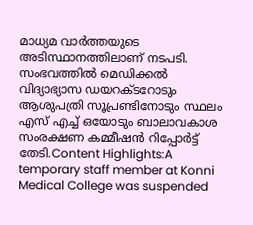മാധ്യമ വാര്‍ത്തയുടെ അടിസ്ഥാനത്തിലാണ് നടപടി. സംഭവത്തില്‍ മെഡിക്കല്‍ വിദ്യാഭ്യാസ ഡയറക്ടറോടും ആശുപത്രി സൂപ്രണ്ടിനോടും സ്ഥലം എസ് എച്ച് ഒയോടും ബാലാവകാശ സംരക്ഷണ കമ്മീഷന്‍ റിപ്പോര്‍ട്ട് തേടി.Content Highlights:A temporary staff member at Konni Medical College was suspended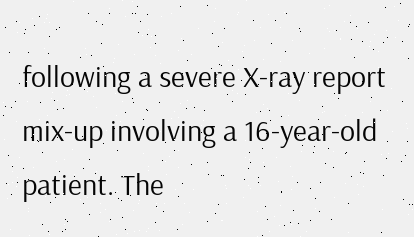following a severe X-ray report mix-up involving a 16-year-old patient. The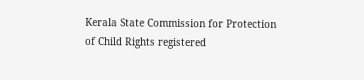Kerala State Commission for Protection of Child Rights registered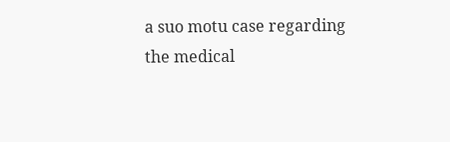a suo motu case regarding the medical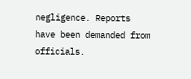negligence. Reports have been demanded from officials.